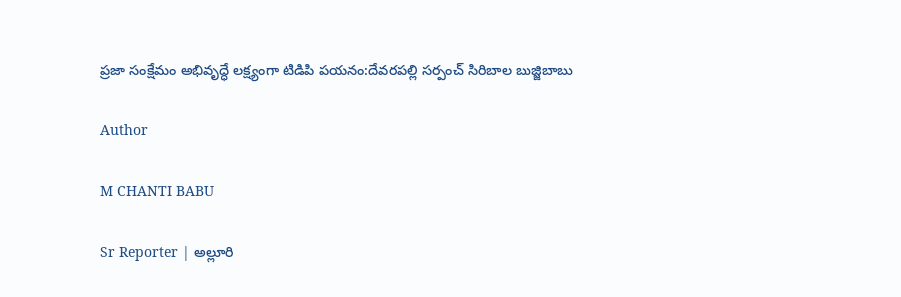ప్రజా సంక్షేమం అభివృద్ధే లక్ష్యంగా టిడిపి పయనం:దేవరపల్లి సర్పంచ్ సిరిబాల బుజ్జిబాబు

Author

M CHANTI BABU

Sr Reporter | అల్లూరి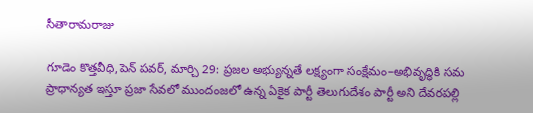సీతారామరాజు

గూడెం కొత్తవీధి,పెన్ పవర్, మార్చి 29: ప్రజల అభ్యున్నతే లక్ష్యంగా సంక్షేమం–అభివృద్ధికి సమ ప్రాధాన్యత ఇస్తూ ప్రజా సేవలో ముందంజలో ఉన్న ఏకైక పార్టీ తెలుగుదేశం పార్టీ అని దేవరపల్లి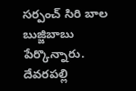సర్పంచ్ సిరి బాల బుజ్జిబాబు పేర్కొన్నారు. దేవరపల్లి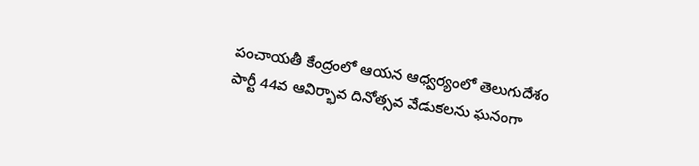పంచాయతీ కేంద్రంలో ఆయన ఆధ్వర్యంలో తెలుగుదేశం పార్టీ 44వ ఆవిర్భావ దినోత్సవ వేడుకలను ఘనంగా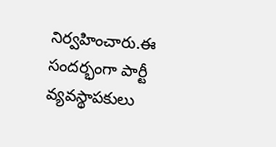నిర్వహించారు.ఈ సందర్భంగా పార్టీ వ్యవస్థాపకులు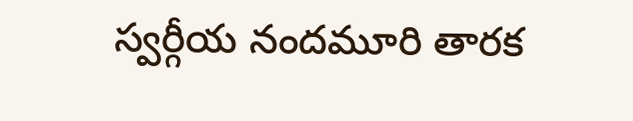స్వర్గీయ నందమూరి తారక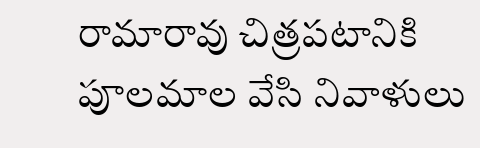రామారావు చిత్రపటానికి పూలమాల వేసి నివాళులు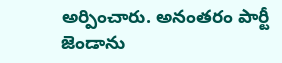అర్పించారు. అనంతరం పార్టీ జెండాను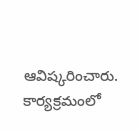ఆవిష్కరించారు. కార్యక్రమంలో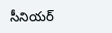సీనియర్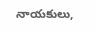నాయకులు,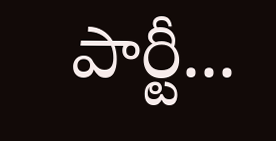పార్టీ...